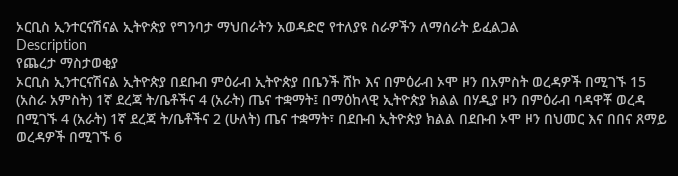ኦርቢስ ኢንተርናሽናል ኢትዮጵያ የግንባታ ማህበራትን አወዳድሮ የተለያዩ ስራዎችን ለማሰራት ይፈልጋል
Description
የጨረታ ማስታወቂያ
ኦርቢስ ኢንተርናሽናል ኢትዮጵያ በደቡብ ምዕራብ ኢትዮጵያ በቤንች ሸኮ እና በምዕራብ ኦሞ ዞን በአምስት ወረዳዎች በሚገኙ 15 (አስራ አምስት) 1ኛ ደረጃ ት/ቤቶችና 4 (አራት) ጤና ተቋማት፤ በማዕከላዊ ኢትዮጵያ ክልል በሃዲያ ዞን በምዕራብ ባዳዋቾ ወረዳ በሚገኙ 4 (አራት) 1ኛ ደረጃ ት/ቤቶችና 2 (ሁለት) ጤና ተቋማት፣ በደቡብ ኢትዮጵያ ክልል በደቡብ ኦሞ ዞን በህመር እና በበና ጸማይ ወረዳዎች በሚገኙ 6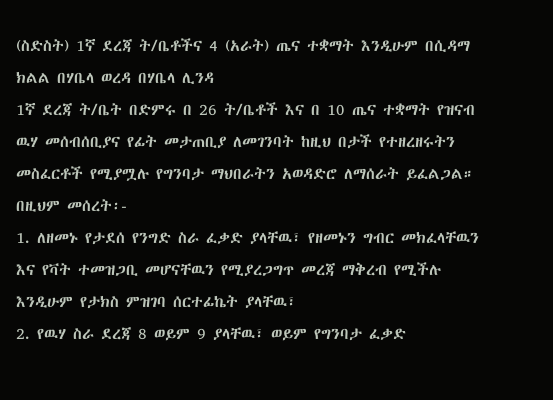(ስድስት) 1ኛ ደረጃ ት/ቤቶችና 4 (አራት) ጤና ተቋማት እንዲሁም በሲዳማ ክልል በሃቤላ ወረዳ በሃቤላ ሊንዳ
1ኛ ደረጃ ት/ቤት በድምሩ በ 26 ት/ቤቶች እና በ 10 ጤና ተቋማት የዝናብ ዉሃ መሰብሰቢያና የፊት መታጠቢያ ለመገንባት ከዚህ በታች የተዘረዘሩትን መስፈርቶች የሚያሟሉ የግንባታ ማህበራትን አወዳድሮ ለማሰራት ይፈልጋል።
በዚህም መሰረት፡-
1. ለዘመኑ የታደሰ የንግድ ስራ ፈቃድ ያላቸዉ፣ የዘመኑን ግብር መክፈላቸዉን እና የቫት ተመዝጋቢ መሆናቸዉን የሚያረጋግጥ መረጃ ማቅረብ የሚችሉ እንዲሁም የታክስ ምዝገባ ሰርተፊኬት ያላቸዉ፣
2. የዉሃ ስራ ደረጃ 8 ወይም 9 ያላቸዉ፣ ወይም የግንባታ ፈቃድ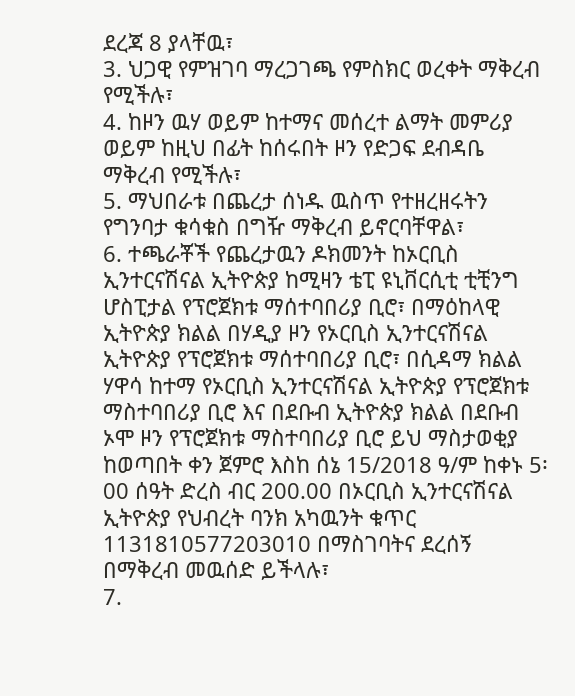ደረጃ 8 ያላቸዉ፣
3. ህጋዊ የምዝገባ ማረጋገጫ የምስክር ወረቀት ማቅረብ የሚችሉ፣
4. ከዞን ዉሃ ወይም ከተማና መሰረተ ልማት መምሪያ ወይም ከዚህ በፊት ከሰሩበት ዞን የድጋፍ ደብዳቤ ማቅረብ የሚችሉ፣
5. ማህበራቱ በጨረታ ሰነዱ ዉስጥ የተዘረዘሩትን የግንባታ ቁሳቁስ በግዥ ማቅረብ ይኖርባቸዋል፣
6. ተጫራቾች የጨረታዉን ዶክመንት ከኦርቢስ ኢንተርናሽናል ኢትዮጵያ ከሚዛን ቴፒ ዩኒቨርሲቲ ቲቺንግ ሆስፒታል የፕሮጀክቱ ማሰተባበሪያ ቢሮ፣ በማዕከላዊ ኢትዮጵያ ክልል በሃዲያ ዞን የኦርቢስ ኢንተርናሽናል ኢትዮጵያ የፕሮጀክቱ ማሰተባበሪያ ቢሮ፣ በሲዳማ ክልል ሃዋሳ ከተማ የኦርቢስ ኢንተርናሽናል ኢትዮጵያ የፕሮጀክቱ ማስተባበሪያ ቢሮ እና በደቡብ ኢትዮጵያ ክልል በደቡብ ኦሞ ዞን የፕሮጀክቱ ማስተባበሪያ ቢሮ ይህ ማስታወቂያ ከወጣበት ቀን ጀምሮ እስከ ሰኔ 15/2018 ዓ/ም ከቀኑ 5፡00 ሰዓት ድረስ ብር 200.00 በኦርቢስ ኢንተርናሽናል ኢትዮጵያ የህብረት ባንክ አካዉንት ቁጥር 1131810577203010 በማስገባትና ደረሰኝ በማቅረብ መዉሰድ ይችላሉ፣
7.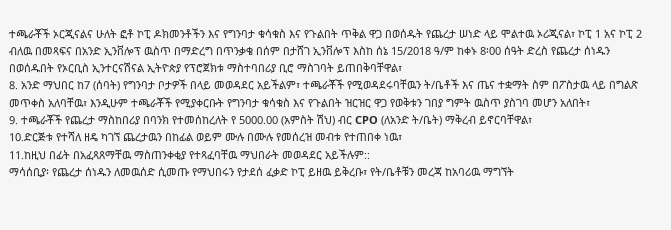ተጫራቾች ኦርጂናልና ሁለት ፎቶ ኮፒ ዶክመንቶችን እና የግንባታ ቁሳቁስ እና የጉልበት ጥቅል ዋጋ በወሰዱት የጨረታ ሠነድ ላይ ሞልተዉ ኦሪጂናል፣ ኮፒ 1 አና ኮፒ 2 ብለዉ በመጻፍና በአንድ ኢንቨሎፕ ዉስጥ በማድረግ በጥንቃቄ በሰም በታሸገ ኢንቨሎፕ እስከ ሰኔ 15/2018 ዓ/ም ከቀኑ 8፡00 ሰዓት ድረስ የጨረታ ሰነዱን በወሰዱበት የኦርቢስ ኢንተርናሽናል ኢትዮጵያ የፕሮጀክቱ ማስተባበሪያ ቢሮ ማስገባት ይጠበቅባቸዋል፣
8. አንድ ማህበር ከ7 (ሰባት) የግንባታ ቦታዎች በላይ መወዳደር አይችልም፣ ተጫራቾች የሚወዳደሩባቸዉን ት/ቤቶች እና ጤና ተቋማት ስም በፖስታዉ ላይ በግልጽ መጥቀስ አለባቸዉ፣ እንዲሁም ተጫራቾች የሚያቀርቡት የግንባታ ቁሳቁስ እና የጉልበት ዝርዝር ዋጋ የወቅቱን ገበያ ግምት ዉስጥ ያስገባ መሆን አለበት፣
9. ተጫራቾች የጨረታ ማስከበሪያ በባንክ የተመሰከረለት የ 5000.00 (አምስት ሽህ) ብር CPO (ለአንድ ት/ቤት) ማቅረብ ይኖርባቸዋል፣
10.ድርጅቱ የተሻለ ዘዴ ካገኘ ጨረታዉን በከፊል ወይም ሙሉ በሙሉ የመሰረዝ መብቱ የተጠበቀ ነዉ፣
11.ከዚህ በፊት በአፈጻጸማቸዉ ማስጠንቀቂያ የተጻፈባቸዉ ማህበራት መወዳደር አይችሉም::
ማሳሰቢያ፡ የጨረታ ሰነዱን ለመዉሰድ ሲመጡ የማህበሩን የታደሰ ፈቃድ ኮፒ ይዘዉ ይቅረቡ፣ የት/ቤቶቹን መረጃ ከአባሪዉ ማግኘት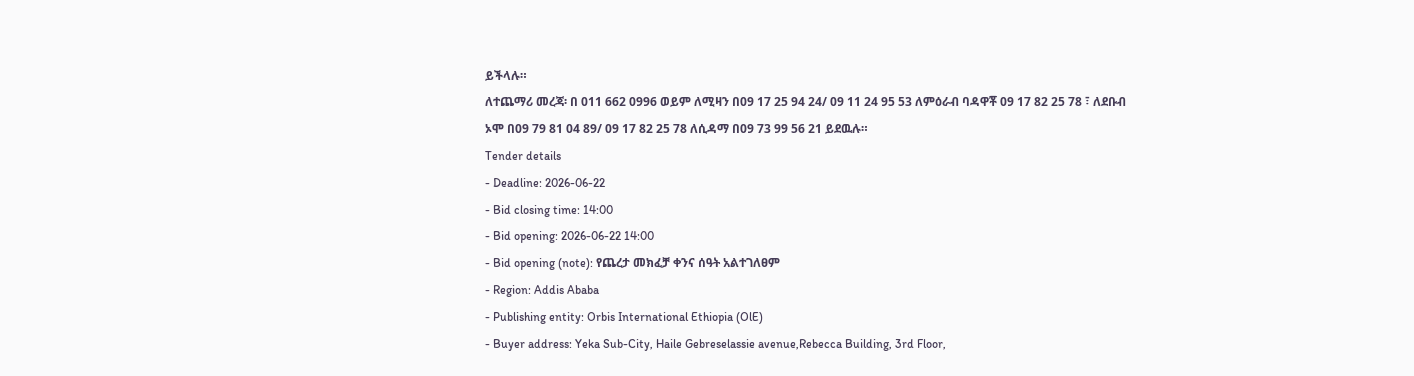ይችላሉ።
ለተጨማሪ መረጃ፡ በ 011 662 0996 ወይም ለሚዛን በ09 17 25 94 24/ 09 11 24 95 53 ለምዕራብ ባዳዋቾ 09 17 82 25 78 ፣ ለደቡብ ኦሞ በ09 79 81 04 89/ 09 17 82 25 78 ለሲዳማ በ09 73 99 56 21 ይደዉሉ።
Tender details
- Deadline: 2026-06-22
- Bid closing time: 14:00
- Bid opening: 2026-06-22 14:00
- Bid opening (note): የጨረታ መክፈቻ ቀንና ሰዓት አልተገለፀም
- Region: Addis Ababa
- Publishing entity: Orbis International Ethiopia (OlE)
- Buyer address: Yeka Sub-City, Haile Gebreselassie avenue,Rebecca Building, 3rd Floor,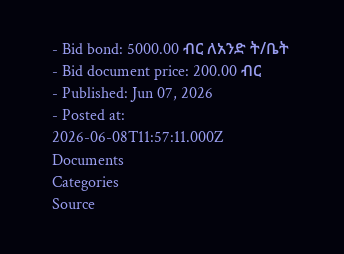- Bid bond: 5000.00 ብር ለአንድ ት/ቤት
- Bid document price: 200.00 ብር
- Published: Jun 07, 2026
- Posted at: 2026-06-08T11:57:11.000Z
Documents
Categories
Source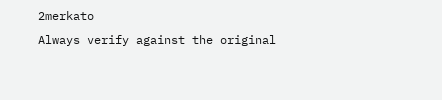2merkato
Always verify against the original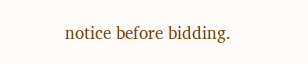notice before bidding.